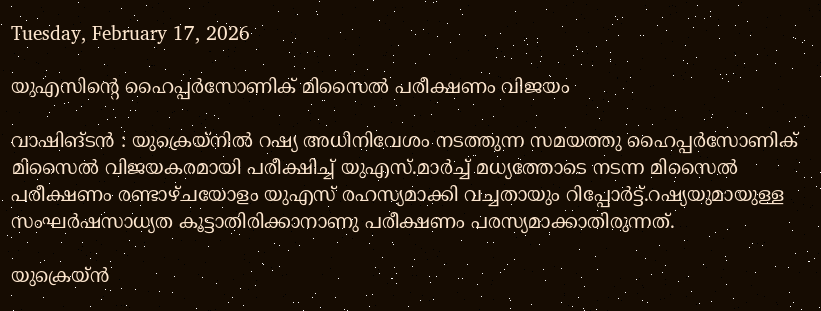Tuesday, February 17, 2026

യുഎസിന്റെ ഹൈപ്പർസോണിക് മിസൈൽ പരീക്ഷണം വിജയം

വാഷിങ്ടന്‍ : യുക്രെയ്നില്‍ റഷ്യ അധിനിവേശം നടത്തുന്ന സമയത്തു ഹൈപ്പ‍ര്‍സോണിക് മിസൈല്‍ വിജയകരമായി പരീക്ഷിച്ച്‌ യുഎസ്.മാര്‍ച്ച്‌ മധ്യത്തോടെ നടന്ന മിസൈല്‍ പരീക്ഷണം രണ്ടാഴ്ചയോളം യുഎസ് രഹസ്യമാക്കി വച്ചതായും റിപ്പോർട്ട്.റഷ്യയുമായുള്ള സംഘര്‍ഷസാധ്യത കൂട്ടാതിരിക്കാനാണു പരീക്ഷണം പരസ്യമാക്കാതിരുന്നത്.

യുക്രെയ്ന്‍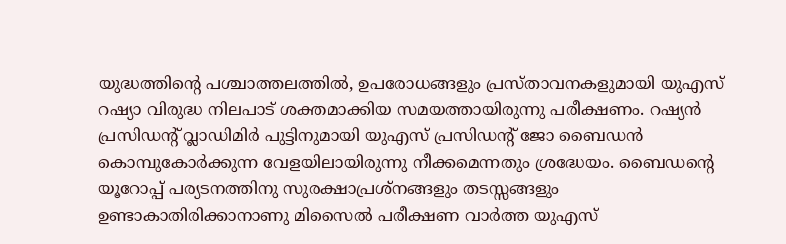യുദ്ധത്തിന്റെ പശ്ചാത്തലത്തില്‍, ഉപരോധങ്ങളും പ്രസ്താവനകളുമായി യുഎസ് റഷ്യാ വിരുദ്ധ നിലപാട് ശക്തമാക്കിയ സമയത്തായിരുന്നു പരീക്ഷണം. റഷ്യന്‍ പ്രസിഡന്റ് വ്ലാഡിമിര്‍ പുട്ടിനുമായി യുഎസ് പ്രസിഡന്റ് ജോ ബൈഡന്‍ കൊമ്പുകോർക്കുന്ന വേളയിലായിരുന്നു നീക്കമെന്നതും ശ്രദ്ധേയം. ബൈഡന്റെ യൂറോപ്പ് പര്യടനത്തിനു സുരക്ഷാപ്രശ്നങ്ങളും തടസ്സങ്ങളും ഉണ്ടാകാതിരിക്കാനാണു മിസൈല്‍ പരീക്ഷണ വാര്‍ത്ത യുഎസ്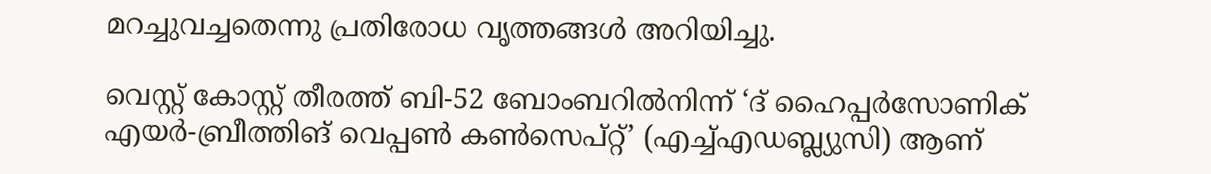മറച്ചുവച്ചതെന്നു പ്രതിരോധ വൃത്തങ്ങള്‍ അറിയിച്ചു.

വെസ്റ്റ് കോസ്റ്റ് തീരത്ത് ബി-52 ബോംബറില്‍നിന്ന് ‘ദ് ഹൈപ്പര്‍സോണിക് എയര്‍-ബ്രീത്തിങ് വെപ്പണ്‍ കണ്‍സെപ്റ്റ്’ (എച്ച്‌എഡബ്ല്യുസി) ആണ്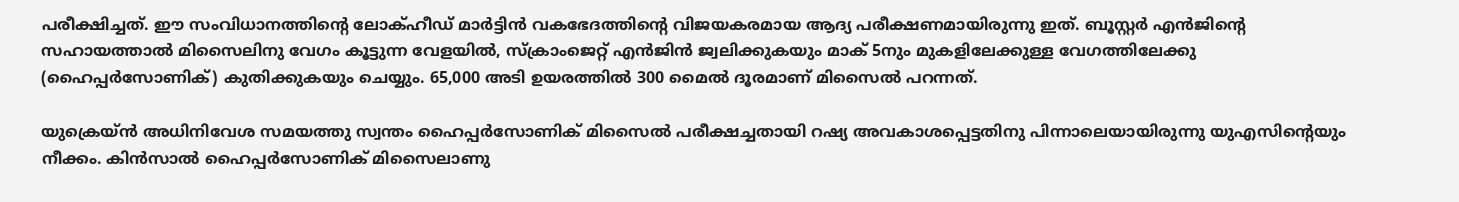പരീക്ഷിച്ചത്. ഈ സംവിധാനത്തിന്റെ ലോക്‌ഹീഡ് മാര്‍ട്ടിന്‍ വകഭേദത്തിന്റെ വിജയകരമായ ആദ്യ പരീക്ഷണമായിരുന്നു ഇത്. ബൂസ്റ്റര്‍ എന്‍ജിന്റെ സഹായത്താല്‍ മിസൈലിനു വേഗം കൂട്ടുന്ന വേളയില്‍, സ്ക്രാംജെറ്റ് എന്‍ജിന്‍ ജ്വലിക്കുകയും മാക് 5നും മുകളിലേക്കുള്ള വേഗത്തിലേക്കു (ഹൈപ്പര്‍സോണിക്) കുതിക്കുകയും ചെയ്യും. 65,000 അടി ഉയരത്തില്‍ 300 മൈല്‍ ദൂരമാണ് മിസൈല്‍ പറന്നത്.

യുക്രെയ്ന്‍ അധിനിവേശ സമയത്തു സ്വന്തം ഹൈപ്പര്‍സോണിക് മിസൈല്‍ പരീക്ഷച്ചതായി റഷ്യ അവകാശപ്പെട്ടതിനു പിന്നാലെയായിരുന്നു യുഎസിന്റെയും നീക്കം. കിന്‍സാല്‍ ഹൈപ്പര്‍സോണിക് മിസൈലാണു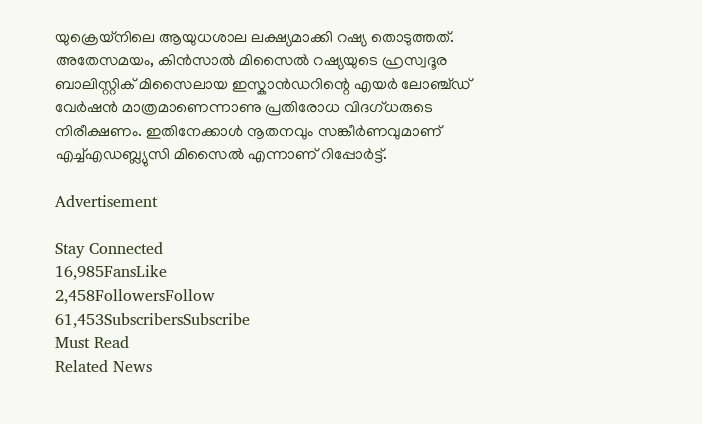യുക്രെയ്നിലെ ആയുധശാല ലക്ഷ്യമാക്കി റഷ്യ തൊടുത്തത്. അതേസമയം, കിന്‍സാല്‍ മിസൈല്‍ റഷ്യയുടെ ഹ്രസ്വദൂര ബാലിസ്റ്റിക് മിസൈലായ ഇസ്കാന്‍ഡറിന്റെ എയര്‍ ലോഞ്ച്ഡ് വേര്‍ഷന്‍ മാത്രമാണെന്നാണു ‌പ്രതിരോധ വിദഗ്ധരുടെ നിരീക്ഷണം. ഇതിനേക്കാള്‍ നൂതനവും സങ്കീര്‍ണവുമാണ് എച്ച്‌എഡബ്ല്യുസി മിസൈല്‍ എന്നാണ് റിപ്പോര്‍ട്ട്.

Advertisement

Stay Connected
16,985FansLike
2,458FollowersFollow
61,453SubscribersSubscribe
Must Read
Related News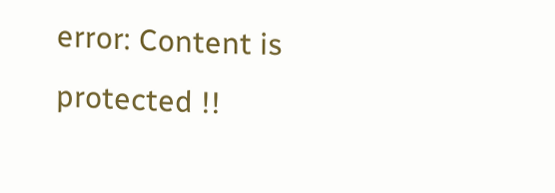error: Content is protected !!